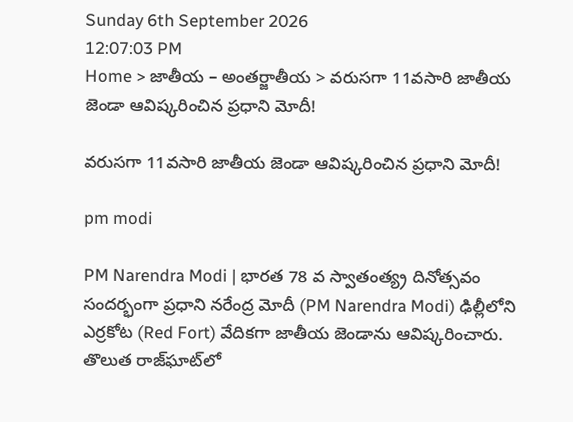Sunday 6th September 2026
12:07:03 PM
Home > జాతీయ – అంతర్జాతీయ > వరుసగా 11వసారి జాతీయ జెండా ఆవిష్కరించిన ప్రధాని మోదీ!

వరుసగా 11వసారి జాతీయ జెండా ఆవిష్కరించిన ప్రధాని మోదీ!

pm modi

PM Narendra Modi | భారత 78 వ స్వాతంత్య్ర దినోత్సవం సందర్భంగా ప్రధాని నరేంద్ర మోదీ (PM Narendra Modi) ఢిల్లీలోని ఎర్రకోట (Red Fort) వేదికగా జాతీయ జెండాను ఆవిష్కరించారు. తొలుత రాజ్‌ఘాట్‌లో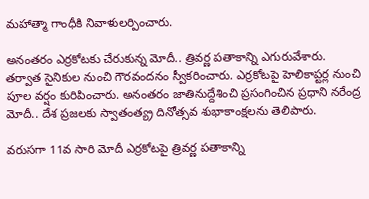మహాత్మా గాంధీకి నివాళులర్పించారు.

అనంతరం ఎర్రకోటకు చేరుకున్న మోదీ.. త్రివర్ణ పతాకాన్ని ఎగురువేశారు. తర్వాత సైనికుల నుంచి గౌరవందనం స్వీకరించారు. ఎర్రకోటపై హెలికాప్టర్ల నుంచి పూల వర్షం కురిపించారు. అనంతరం జాతినుద్దేశించి ప్రసంగించిన ప్రధాని నరేంద్ర మోదీ.. దేశ ప్రజలకు స్వాతంత్య్ర దినోత్సవ శుభాకాంక్షలను తెలిపారు.

వరుసగా 11వ సారి మోదీ ఎర్రకోటపై త్రివర్ణ పతాకాన్ని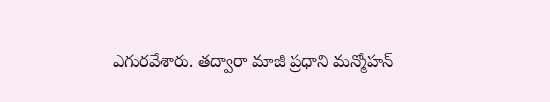ఎగురవేశారు. తద్వారా మాజీ ప్రధాని మన్మోహన్‌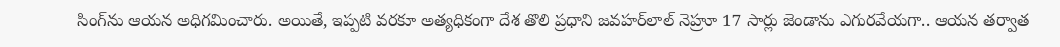సింగ్‌‌ను ఆయన అధిగమించారు. అయితే, ఇప్పటి వరకూ అత్యధికంగా దేశ తొలి ప్రధాని జవహర్‌లాల్‌ నెహ్రూ 17 సార్లు జెండాను ఎగురవేయగా.. ఆయన తర్వాత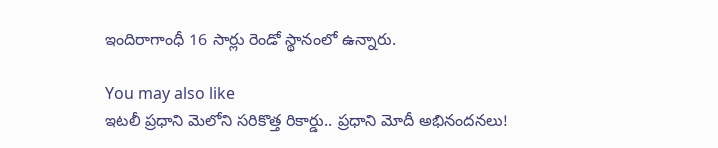ఇందిరాగాంధీ 16 సార్లు రెండో స్థానంలో ఉన్నారు.

You may also like
ఇటలీ ప్రధాని మెలోని సరికొత్త రికార్డు.. ప్రధాని మోదీ అభినందనలు!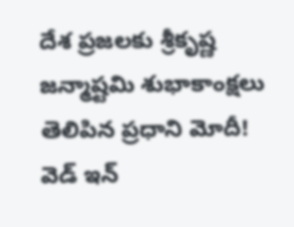దేశ ప్రజలకు శ్రీకృష్ణ జన్మాష్టమి శుభాకాంక్షలు తెలిపిన ప్రధాని మోదీ!
వెడ్ ఇన్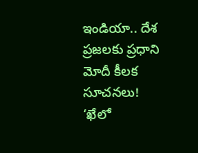ఇండియా.. దేశ ప్రజలకు ప్రధాని మోదీ కీలక సూచనలు!
‘ఖేలో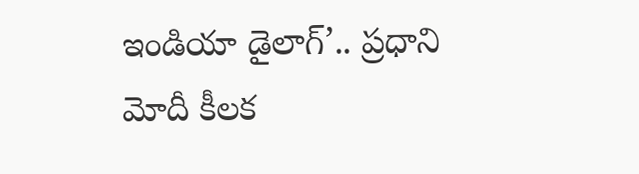ఇండియా డైలాగ్’.. ప్రధాని మోదీ కీలక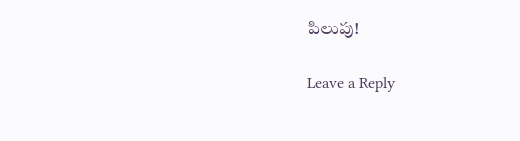పిలుపు!

Leave a Reply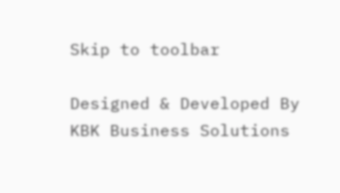Skip to toolbar

Designed & Developed By KBK Business Solutions